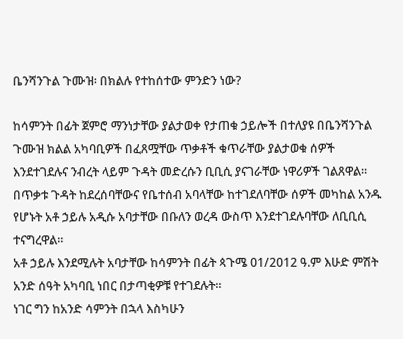ቤንሻንጉል ጉሙዝ፡ በክልሉ የተከሰተው ምንድን ነው?

ከሳምንት በፊት ጀምሮ ማንነታቸው ያልታወቀ የታጠቁ ኃይሎች በተለያዩ በቤንሻንጉል ጉሙዝ ክልል አካባቢዎች በፈጸሟቸው ጥቃቶች ቁጥራቸው ያልታወቁ ሰዎች እንደተገደሉና ንብረት ላይም ጉዳት መድረሱን ቢቢሲ ያናገራቸው ነዋሪዎች ገልጸዋል።
በጥቃቱ ጉዳት ከደረሰባቸውና የቤተሰብ አባላቸው ከተገደለባቸው ሰዎች መካከል አንዱ የሆኑት አቶ ኃይሉ አዲሱ አባታቸው በቡለን ወረዳ ውስጥ እንደተገደሉባቸው ለቢቢሲ ተናግረዋል።
አቶ ኃይሉ እንደሚሉት አባታቸው ከሳምንት በፊት ጳጉሜ 01/2012 ዓ.ም እሁድ ምሽት አንድ ሰዓት አካባቢ ነበር በታጣቂዎቹ የተገደሉት።
ነገር ግን ከአንድ ሳምንት በኋላ እስካሁን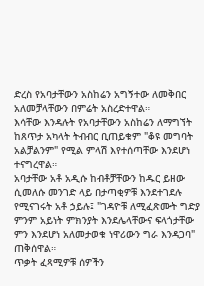ድረስ የአባታቸውን አስከሬን አግኝተው ለመቅበር አለመቻላቸውን በምሬት አስረድተዋል።
እሳቸው እንዳሉት የአባታቸውን አስከሬን ለማግኘት ከጸጥታ አካላት ትብብር ቢጠይቁም "ቆዩ መግባት አልቻልንም" የሚል ምላሽ እየተሰጣቸው እንደሆነ ተናግረዋል።
አባታቸው አቶ አዲሱ ከብቶቻቸውን ከዱር ይዘው ሲመለሱ መንገድ ላይ በታጣቂዎቹ እንደተገደሉ የሚናገሩት አቶ ኃይሉ፤ "ገዳዮቹ ለሚፈጽሙት ግድያ ምንም አይነት ምክንያት እንደሌላቸውና ፍላጎታቸው ምን እንደሆነ አለመታወቁ ነዋሪውን ግራ እንዳጋባ" ጠቅሰዋል።
ጥቃት ፈጻሚዎቹ ሰዎችን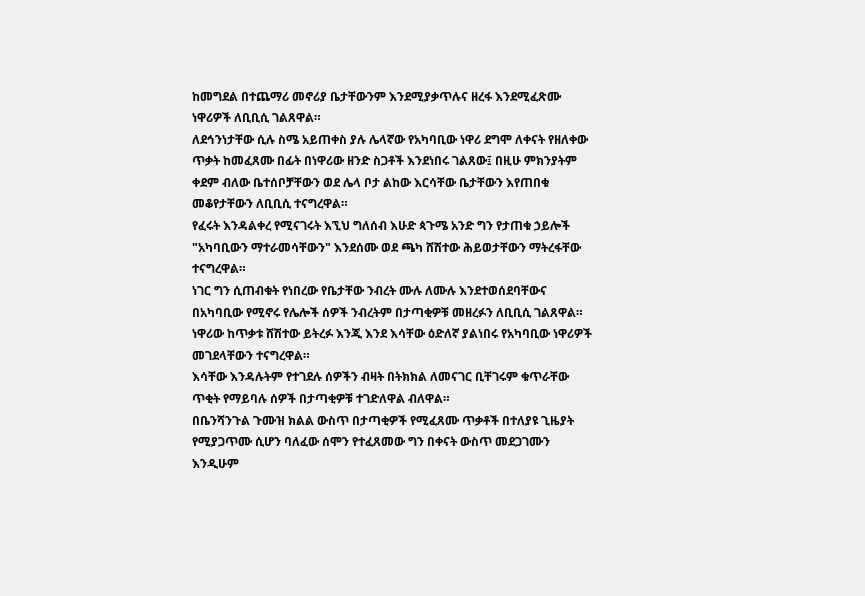ከመግደል በተጨማሪ መኖሪያ ቤታቸውንም እንደሚያቃጥሉና ዘረፋ እንደሚፈጽሙ ነዋሪዎች ለቢቢሲ ገልጸዋል።
ለደኅንነታቸው ሲሉ ስሜ አይጠቀስ ያሉ ሌላኛው የአካባቢው ነዋሪ ደግሞ ለቀናት የዘለቀው ጥቃት ከመፈጸሙ በፊት በነዋሪው ዘንድ ስጋቶች እንደነበሩ ገልጸው፤ በዚሁ ምክንያትም ቀደም ብለው ቤተሰቦቻቸውን ወደ ሌላ ቦታ ልከው እርሳቸው ቤታቸውን እየጠበቁ መቆየታቸውን ለቢቢሲ ተናግረዋል።
የፈሩት እንዳልቀረ የሚናገሩት እኚህ ግለሰብ እሁድ ጳጉሜ አንድ ግን የታጠቁ ኃይሎች "አካባቢውን ማተራመሳቸውን" እንደሰሙ ወደ ጫካ ሸሽተው ሕይወታቸውን ማትረፋቸው ተናግረዋል።
ነገር ግን ሲጠብቁት የነበረው የቤታቸው ንብረት ሙሉ ለሙሉ እንደተወሰደባቸውና በአካባቢው የሚኖሩ የሌሎች ሰዎች ንብረትም በታጣቂዎቹ መዘረፉን ለቢቢሲ ገልጸዋል።
ነዋሪው ከጥቃቱ ሸሽተው ይትረፉ እንጂ እንደ እሳቸው ዕድለኛ ያልነበሩ የአካባቢው ነዋሪዎች መገደላቸውን ተናግረዋል።
እሳቸው እንዳሉትም የተገደሉ ሰዎችን ብዛት በትክክል ለመናገር ቢቸገሩም ቁጥራቸው ጥቂት የማይባሉ ሰዎች በታጣቂዎቹ ተገድለዋል ብለዋል።
በቤንሻንጉል ጉሙዝ ክልል ውስጥ በታጣቂዎች የሚፈጸሙ ጥቃቶች በተለያዩ ጊዜያት የሚያጋጥሙ ሲሆን ባለፈው ሰሞን የተፈጸመው ግን በቀናት ውስጥ መደጋገሙን እንዲሁም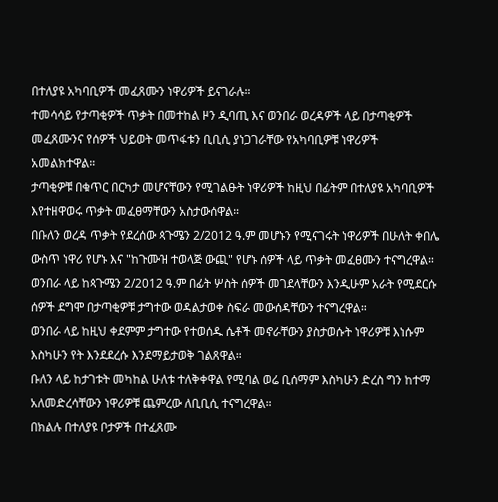በተለያዩ አካባቢዎች መፈጸሙን ነዋሪዎች ይናገራሉ።
ተመሳሳይ የታጣቂዎች ጥቃት በመተከል ዞን ዲባጢ እና ወንበራ ወረዳዎች ላይ በታጣቂዎች መፈጸሙንና የሰዎች ህይወት መጥፋቱን ቢቢሲ ያነጋገራቸው የአካባቢዎቹ ነዋሪዎች አመልክተዋል።
ታጣቂዎቹ በቁጥር በርካታ መሆናቸውን የሚገልፁት ነዋሪዎች ከዚህ በፊትም በተለያዩ አካባቢዎች እየተዘዋወሩ ጥቃት መፈፀማቸውን አስታውሰዋል።
በቡለን ወረዳ ጥቃት የደረሰው ጳጉሜን 2/2012 ዓ.ም መሆኑን የሚናገሩት ነዋሪዎች በሁለት ቀበሌ ውስጥ ነዋሪ የሆኑ እና "ከጉሙዝ ተወላጅ ውጪ" የሆኑ ሰዎች ላይ ጥቃት መፈፀሙን ተናግረዋል።
ወንበራ ላይ ከጳጉሜን 2/2012 ዓ.ም በፊት ሦስት ሰዎች መገደላቸውን እንዲሁም አራት የሚደርሱ ሰዎች ደግሞ በታጣቂዎቹ ታግተው ወዳልታወቀ ስፍራ መውሰዳቸውን ተናግረዋል።
ወንበራ ላይ ከዚህ ቀደምም ታግተው የተወሰዱ ሴቶች መኖራቸውን ያስታወሱት ነዋሪዎቹ እነሱም እስካሁን የት እንደደረሱ እንደማይታወቅ ገልጸዋል።
ቡለን ላይ ከታገቱት መካከል ሁለቱ ተለቅቀዋል የሚባል ወሬ ቢሰማም እስካሁን ድረስ ግን ከተማ አለመድረሳቸውን ነዋሪዎቹ ጨምረው ለቢቢሲ ተናግረዋል።
በክልሉ በተለያዩ ቦታዎች በተፈጸሙ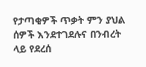የታጣቂዎች ጥቃት ምን ያህል ሰዎች እንደተገደሉና በንብረት ላይ የደረሰ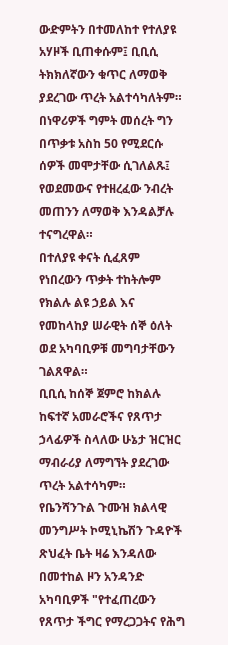ውድምትን በተመለከተ የተለያዩ አሃዞች ቢጠቀሱም፤ ቢቢሲ ትክክለኛውን ቁጥር ለማወቅ ያደረገው ጥረት አልተሳካለትም።
በነዋሪዎች ግምት መሰረት ግን በጥቃቱ አስከ 50 የሚደርሱ ሰዎች መሞታቸው ሲገለልጹ፤ የወደመውና የተዘረፈው ንብረት መጠንን ለማወቅ እንዳልቻሉ ተናግረዋል።
በተለያዩ ቀናት ሲፈጸም የነበረውን ጥቃት ተከትሎም የክልሉ ልዩ ኃይል እና የመከላከያ ሠራዊት ሰኞ ዕለት ወደ አካባቢዎቹ መግባታቸውን ገልጸዋል።
ቢቢሲ ከሰኞ ጀምሮ ከክልሉ ከፍተኛ አመራሮችና የጸጥታ ኃላፊዎች ስላለው ሁኔታ ዝርዝር ማብራሪያ ለማግኘት ያደረገው ጥረት አልተሳካም።
የቤንሻንጉል ጉሙዝ ክልላዊ መንግሥት ኮሚኒኬሽን ጉዳዮች ጽህፈት ቤት ዛሬ እንዳለው በመተከል ዞን አንዳንድ አካባቢዎች "የተፈጠረውን የጸጥታ ችግር የማረጋጋትና የሕግ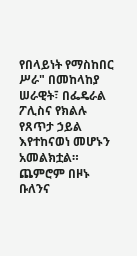የበላይነት የማስከበር ሥራ" በመከላከያ ሠራዊት፣ በፌዴራል ፖሊስና የክልሉ የጸጥታ ኃይል እየተከናወነ መሆኑን አመልክቷል።
ጨምሮም በዞኑ ቡለንና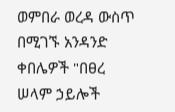ወምበራ ወረዳ ውስጥ በሚገኙ አንዳንድ ቀበሌዎች "በፀረ ሠላም ኃይሎች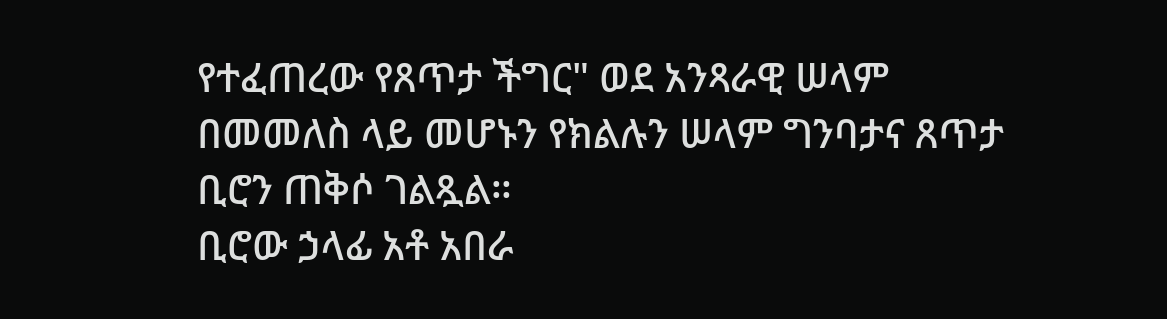የተፈጠረው የጸጥታ ችግር" ወደ አንጻራዊ ሠላም በመመለስ ላይ መሆኑን የክልሉን ሠላም ግንባታና ጸጥታ ቢሮን ጠቅሶ ገልጿል።
ቢሮው ኃላፊ አቶ አበራ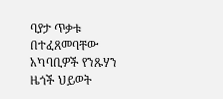ባያታ ጥቃቱ በተፈጸመባቸው አካባቢዎች የንጹሃን ዜጎች ህይወት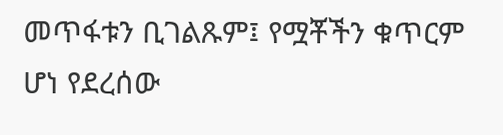መጥፋቱን ቢገልጹም፤ የሟቾችን ቁጥርም ሆነ የደረሰው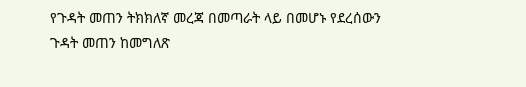የጉዳት መጠን ትክክለኛ መረጃ በመጣራት ላይ በመሆኑ የደረሰውን ጉዳት መጠን ከመግለጽ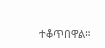ተቆጥበዋል።